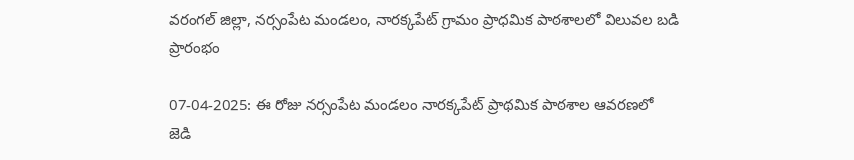వరంగల్ జిల్లా, నర్సంపేట మండలం, నారక్కపేట్ గ్రామం ప్రాధమిక పాఠశాలలో విలువల బడి ప్రారంభం

07-04-2025: ఈ రోజు నర్సంపేట మండలం నారక్కపేట్ ప్రాథమిక పాఠశాల ఆవరణలో
జెడి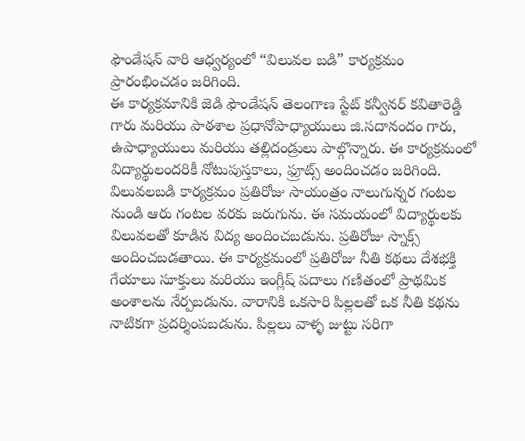ఫౌండేషన్ వారి ఆధ్వర్యంలో “విలువల బడి” కార్యక్రమం ప్రారంభించడం జరిగింది.
ఈ కార్యక్రమానికి జెడి ఫౌండేషన్ తెలంగాణ స్టేట్ కన్వీనర్ కవితారెడ్డి గారు మరియు పాఠశాల ప్రధానోపాధ్యాయులు జి.సదానందం గారు, ఉపాధ్యాయులు మరియు తల్లిదండ్రులు పాల్గొన్నారు. ఈ కార్యక్రమంలో విద్యార్థులందరికీ నోటుపుస్తకాలు, ఫ్రూట్స్ అందించడం జరిగింది. విలువలబడి కార్యక్రమం ప్రతిరోజు సాయంత్రం నాలుగున్నర గంటల నుండి ఆరు గంటల వరకు జరుగును. ఈ సమయంలో విద్యార్థులకు విలువలతో కూడిన విద్య అందించబడును. ప్రతిరోజు స్నాక్స్ అందించబడతాయి. ఈ కార్యక్రమంలో ప్రతిరోజు నీతి కథలు దేశభక్తి గేయాలు సూక్తులు మరియు ఇంగ్లీష్ పదాలు గణితంలో ప్రాథమిక అంశాలను నేర్పబడును. వారానికి ఒకసారి పిల్లలతో ఒక నీతి కథను నాటికగా ప్రదర్శింపబడును. పిల్లలు వాళ్ళ జుట్టు సరిగా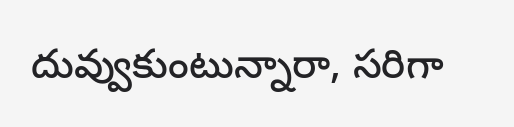దువ్వుకుంటున్నారా, సరిగా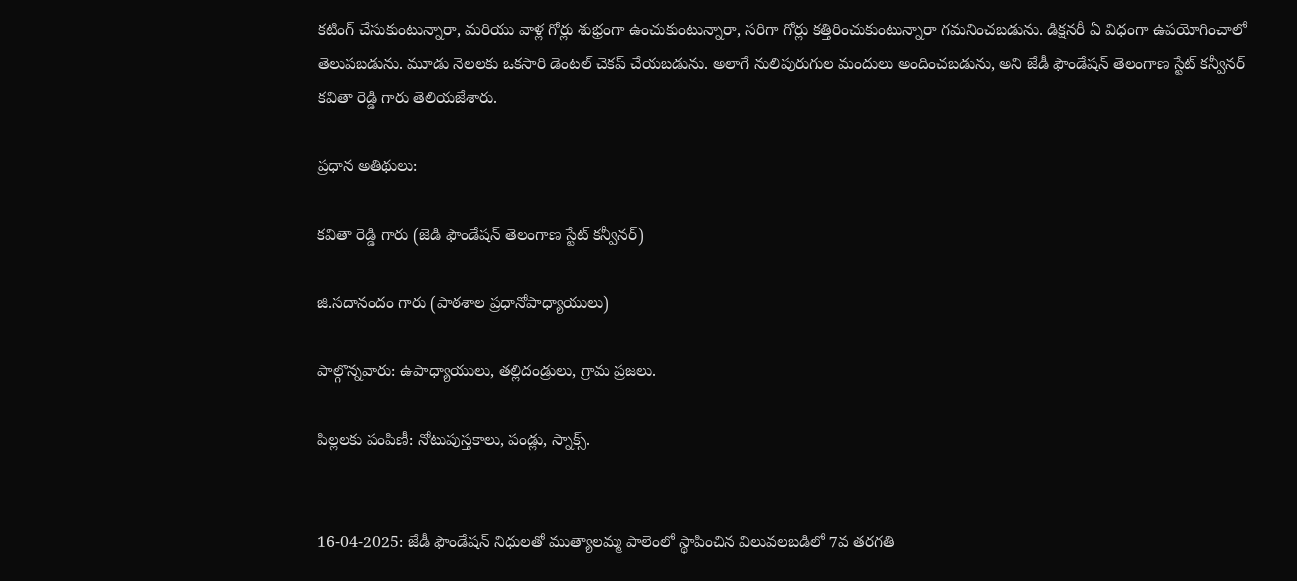కటింగ్ చేసుకుంటున్నారా, మరియు వాళ్ల గోర్లు శుభ్రంగా ఉంచుకుంటున్నారా, సరిగా గోర్లు కత్తిరించుకుంటున్నారా గమనించబడును. డిక్షనరీ ఏ విధంగా ఉపయోగించాలో తెలుపబడును. మూడు నెలలకు ఒకసారి డెంటల్ చెకప్ చేయబడును. అలాగే నులిపురుగుల మందులు అందించబడును, అని జేడీ ఫౌండేషన్ తెలంగాణ స్టేట్ కన్వీనర్ కవితా రెడ్డి గారు తెలియజేశారు.

ప్రధాన అతిథులు:

కవితా రెడ్డి గారు (జెడి ఫౌండేషన్ తెలంగాణ స్టేట్ కన్వీనర్)

జి.సదానందం గారు (పాఠశాల ప్రధానోపాధ్యాయులు)

పాల్గొన్నవారు: ఉపాధ్యాయులు, తల్లిదండ్రులు, గ్రామ ప్రజలు.

పిల్లలకు పంపిణీ: నోటుపుస్తకాలు, పండ్లు, స్నాక్స్.


16-04-2025: జేడీ ఫౌండేషన్ నిధులతో ముత్యాలమ్మ పాలెంలో స్థాపించిన విలువలబడిలో 7వ తరగతి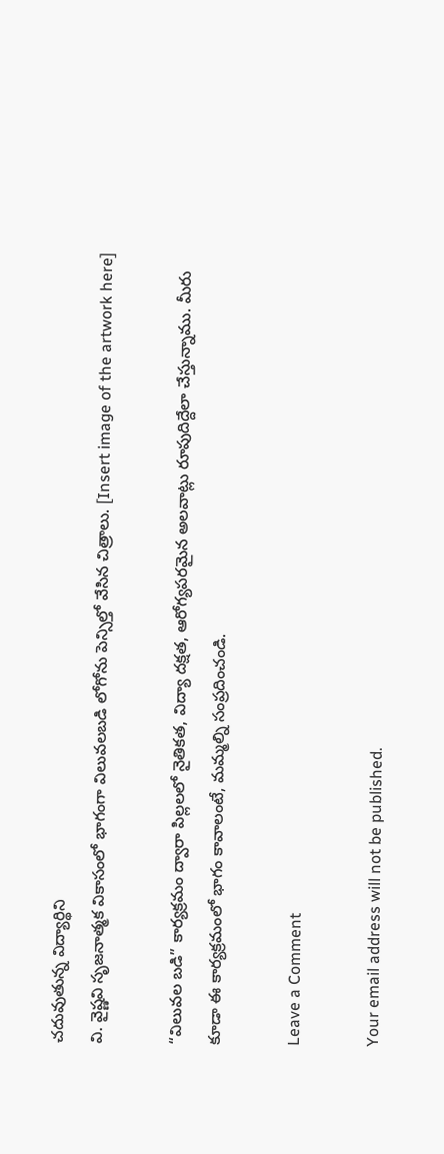చదువుతున్న విద్యార్థిని
వి. వైష్ణవి సృజనాత్మక వికాసంలో భాగంగా విలువలబడి లోగోను పెన్సిల్తో వేసిన చిత్రాలు. [Insert image of the artwork here]

“విలువల బడి” కార్యక్రమం ద్వారా పిల్లలలో నైతికత, విద్యా దక్షత, ఆరోగ్యపరమైన అలవాట్లు రూపుదిద్దేలా చేస్తున్నాము. మీరు కూడా ఈ కార్యక్రమంలో భాగం కావాలంటే, మమ్మల్ని సంప్రదించండి.

Leave a Comment

Your email address will not be published.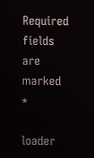Required fields are marked *

loader